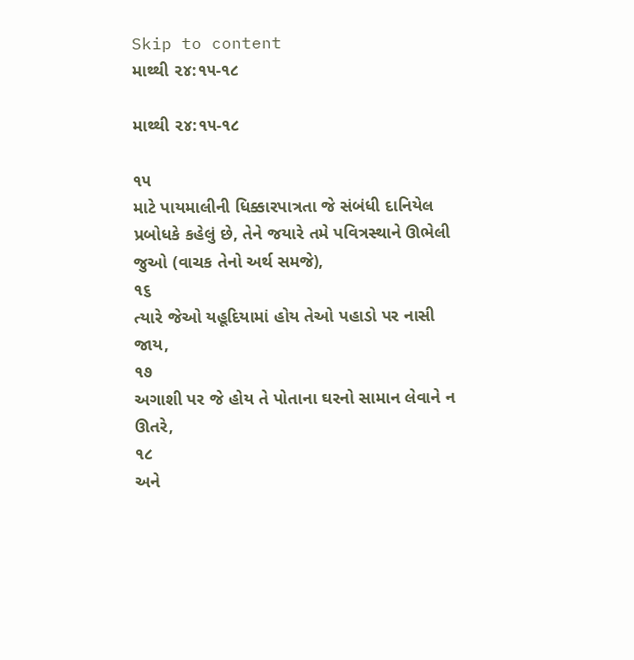Skip to content
માથ્થી ૨૪:૧૫-૧૮

માથ્થી ૨૪:૧૫-૧૮

૧૫
માટે પાયમાલીની ધિક્કારપાત્રતા જે સંબંધી દાનિયેલ પ્રબોધકે કહેલું છે, તેને જયારે તમે પવિત્રસ્થાને ઊભેલી જુઓ (વાચક તેનો અર્થ સમજે),
૧૬
ત્યારે જેઓ યહૂદિયામાં હોય તેઓ પહાડો પર નાસી જાય,
૧૭
અગાશી પર જે હોય તે પોતાના ઘરનો સામાન લેવાને ન ઊતરે,
૧૮
અને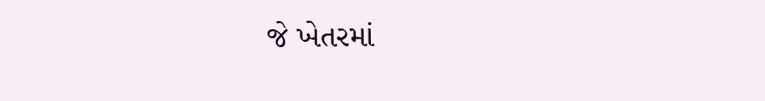જે ખેતરમાં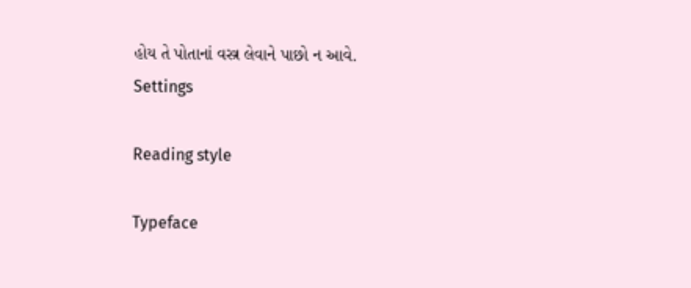હોય તે પોતાનાં વસ્ત્ર લેવાને પાછો ન આવે.
Settings

Reading style

Typeface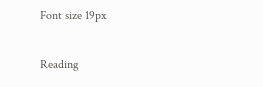Font size 19px

Reading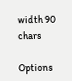width 90 chars

Options